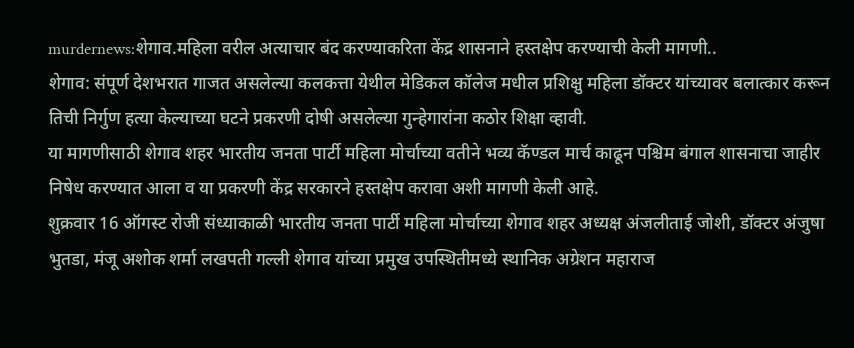murdernews:शेगाव.महिला वरील अत्याचार बंद करण्याकरिता केंद्र शासनाने हस्तक्षेप करण्याची केली मागणी..
शेगाव: संपूर्ण देशभरात गाजत असलेल्या कलकत्ता येथील मेडिकल कॉलेज मधील प्रशिक्षु महिला डॉक्टर यांच्यावर बलात्कार करून तिची निर्गुण हत्या केल्याच्या घटने प्रकरणी दोषी असलेल्या गुन्हेगारांना कठोर शिक्षा व्हावी.
या मागणीसाठी शेगाव शहर भारतीय जनता पार्टी महिला मोर्चाच्या वतीने भव्य कॅण्डल मार्च काढून पश्चिम बंगाल शासनाचा जाहीर निषेध करण्यात आला व या प्रकरणी केंद्र सरकारने हस्तक्षेप करावा अशी मागणी केली आहे.
शुक्रवार 16 ऑगस्ट रोजी संध्याकाळी भारतीय जनता पार्टी महिला मोर्चाच्या शेगाव शहर अध्यक्ष अंजलीताई जोशी, डॉक्टर अंजुषा भुतडा, मंजू अशोक शर्मा लखपती गल्ली शेगाव यांच्या प्रमुख उपस्थितीमध्ये स्थानिक अग्रेशन महाराज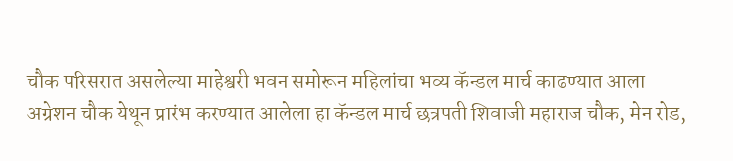चौक परिसरात असलेल्या माहेश्वरी भवन समोरून महिलांचा भव्य कॅन्डल मार्च काढण्यात आला
अग्रेशन चौक येथून प्रारंभ करण्यात आलेला हा कॅन्डल मार्च छत्रपती शिवाजी महाराज चौक, मेन रोड,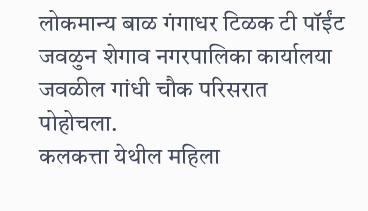लोकमान्य बाळ गंगाधर टिळक टी पॉईंट जवळुन शेगाव नगरपालिका कार्यालया जवळील गांधी चौक परिसरात पोहोचला.
कलकत्ता येथील महिला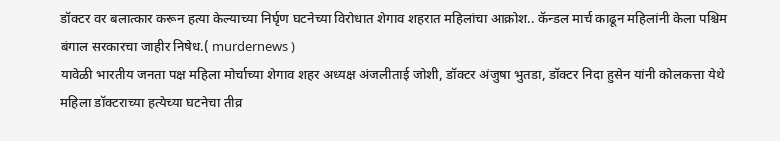डॉक्टर वर बलात्कार करून हत्या केल्याच्या निर्घृण घटनेच्या विरोधात शेगाव शहरात महिलांचा आक्रोश.. कॅन्डल मार्च काढून महिलांनी केला पश्चिम बंगाल सरकारचा जाहीर निषेध.( murdernews )
यावेळी भारतीय जनता पक्ष महिला मोर्चाच्या शेगाव शहर अध्यक्ष अंजलीताई जोशी, डॉक्टर अंजुषा भुतडा, डॉक्टर निदा हुसेन यांनी कोलकत्ता येथे महिला डॉक्टराच्या हत्येच्या घटनेचा तीव्र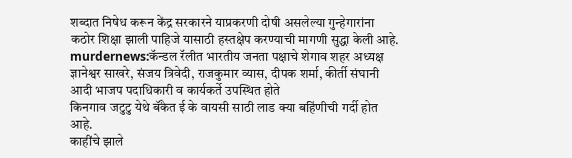शब्दात निषेध करून केंद्र सरकारने याप्रकरणी दोषी असलेल्या गुन्हेगारांना कठोर शिक्षा झाली पाहिजे यासाठी हस्तक्षेप करण्याची मागणी सुद्धा केली आहे.
murdernews:कॅन्डल रॅलीत भारतीय जनता पक्षाचे शेगाव शहर अध्यक्ष ज्ञानेश्वर साखरे, संजय त्रिवेदी, राजकुमार व्यास, दीपक शर्मा, कीर्ती संघानी आदी भाजप पदाधिकारी व कार्यकर्ते उपस्थित होते
किनगाव जटुटु येथे बॅंकेत ई के वायसी साठी लाड क्या बहिंणीची गर्दी होत आहे.
काहींचे झाले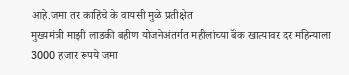आहे.जमा तर काहिंचे के वायसी मुळे प्रतीक्षेत
मुख्यमंत्री माझी लाडकी बहीण योजनेअंतर्गत महीलांच्या बॅंक खात्यावर दर महिन्याला 3000 हजार रूपये जमा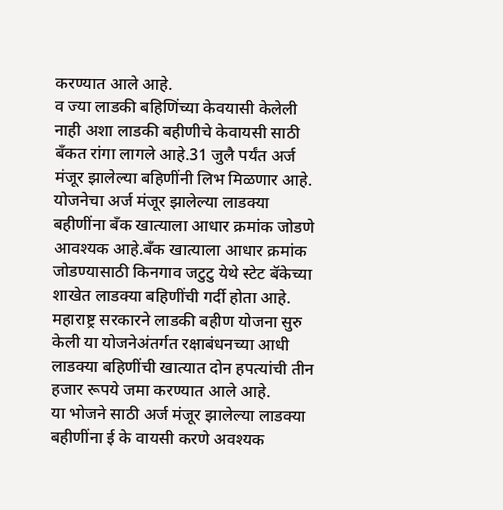करण्यात आले आहे.
व ज्या लाडकी बहिणिंच्या केवयासी केलेली नाही अशा लाडकी बहीणीचे केवायसी साठी बॅंकत रांगा लागले आहे.31 जुलै पर्यंत अर्ज मंजूर झालेल्या बहिणींनी लिभ मिळणार आहे.
योजनेचा अर्ज मंजूर झालेल्या लाडक्या बहीणींना बॅंक खात्याला आधार क्रमांक जोडणे आवश्यक आहे.बॅंक खात्याला आधार क्रमांक जोडण्यासाठी किनगाव जटुटु येथे स्टेट बॅकेच्या शाखेत लाडक्या बहिणींची गर्दी होता आहे.
महाराष्ट्र सरकारने लाडकी बहीण योजना सुरु केली या योजनेअंतर्गत रक्षाबंधनच्या आधी लाडक्या बहिणींची खात्यात दोन हपत्यांची तीन हजार रूपये जमा करण्यात आले आहे.
या भोजने साठी अर्ज मंजूर झालेल्या लाडक्या बहीणींना ई के वायसी करणे अवश्यक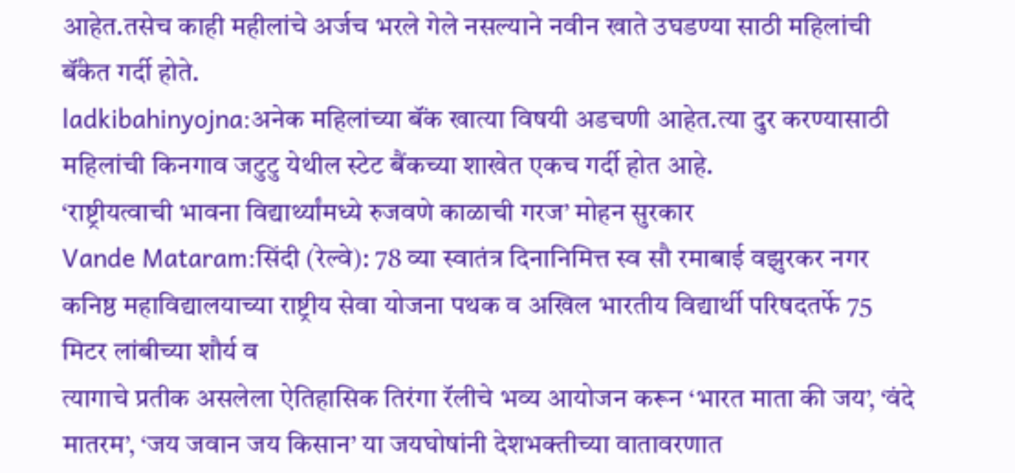आहेत.तसेच काही महीलांचे अर्जच भरले गेले नसल्याने नवीन खाते उघडण्या साठी महिलांची बॅंकेत गर्दी होते.
ladkibahinyojna:अनेक महिलांच्या बॅंक खात्या विषयी अडचणी आहेत.त्या दुर करण्यासाठी महिलांची किनगाव जटुटु येथील स्टेट बैंकच्या शाखेत एकच गर्दी होत आहे.
‘राष्ट्रीयत्वाची भावना विद्यार्थ्यांमध्ये रुजवणे काळाची गरज’ मोहन सुरकार
Vande Mataram:सिंदी (रेल्वे): 78 व्या स्वातंत्र दिनानिमित्त स्व सौ रमाबाई वझुरकर नगर कनिष्ठ महाविद्यालयाच्या राष्ट्रीय सेवा योजना पथक व अखिल भारतीय विद्यार्थी परिषदतर्फे 75 मिटर लांबीच्या शौर्य व
त्यागाचे प्रतीक असलेला ऐतिहासिक तिरंगा रॅलीचे भव्य आयोजन करून ‘भारत माता की जय’, ‘वंदे मातरम’, ‘जय जवान जय किसान’ या जयघोषांनी देशभक्तीच्या वातावरणात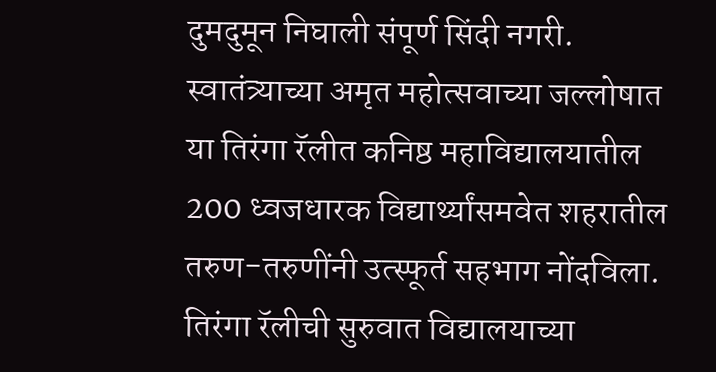दुमदुमून निघाली संपूर्ण सिंदी नगरी.
स्वातंत्र्याच्या अमृत महोत्सवाच्या जल्लोषात या तिरंगा रॅलीत कनिष्ठ महाविद्यालयातील 200 ध्वजधारक विद्यार्थ्यांसमवेत शहरातील तरुण-तरुणींनी उत्स्फूर्त सहभाग नोंदविला.
तिरंगा रॅलीची सुरुवात विद्यालयाच्या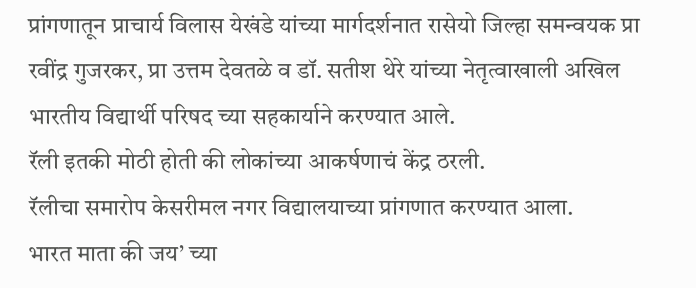प्रांगणातून प्राचार्य विलास येखंडे यांच्या मार्गदर्शनात रासेयो जिल्हा समन्वयक प्रा रवींद्र गुजरकर, प्रा उत्तम देवतळे व डॉ. सतीश थेरे यांच्या नेतृत्वाखाली अखिल भारतीय विद्यार्थी परिषद च्या सहकार्याने करण्यात आले.
रॅली इतकी मोठी होती की लोकांच्या आकर्षणाचं केंद्र ठरली.
रॅलीचा समारोप केसरीमल नगर विद्यालयाच्या प्रांगणात करण्यात आला.
भारत माता की जय’ च्या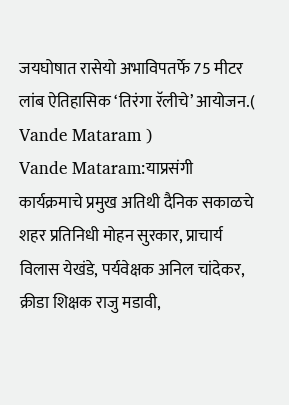जयघोषात रासेयो अभाविपतर्फे 75 मीटर लांब ऐतिहासिक ‘तिरंगा रॅलीचे’ आयोजन.( Vande Mataram )
Vande Mataram:याप्रसंगी कार्यक्रमाचे प्रमुख अतिथी दैनिक सकाळचे शहर प्रतिनिधी मोहन सुरकार, प्राचार्य विलास येखंडे, पर्यवेक्षक अनिल चांदेकर, क्रीडा शिक्षक राजु मडावी,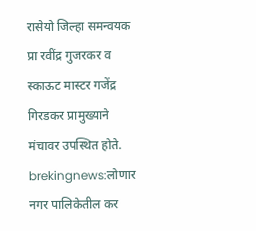रासेयो जिल्हा समन्वयक प्रा रवींद्र गुजरकर व स्काऊट मास्टर गजेंद्र गिरडकर प्रामुख्याने मंचावर उपस्थित होते.
brekingnews:लोणार नगर पालिकेतील कर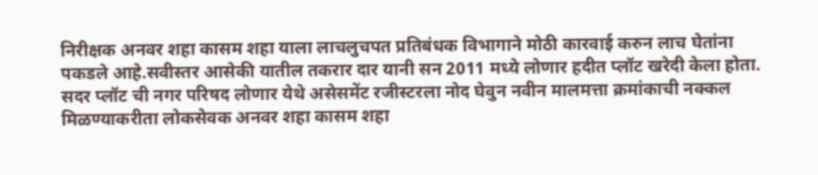निरीक्षक अनवर शहा कासम शहा याला लाचलुचपत प्रतिबंधक विभागाने मोठी कारवाई करुन लाच घेतांना पकडले आहे.सवीस्तर आसेकी यातील तकरार दार यानी सन 2011 मध्ये लोणार हदीत प्लॉट खरेदी केला होता.
सदर प्लॉट ची नगर परिषद लोणार येथे असेसमेंट रजीस्टरला नोद घेवुन नवीन मालमत्ता क्रमांकाची नक्कल मिळण्याकरीता लोकसेवक अनवर शहा कासम शहा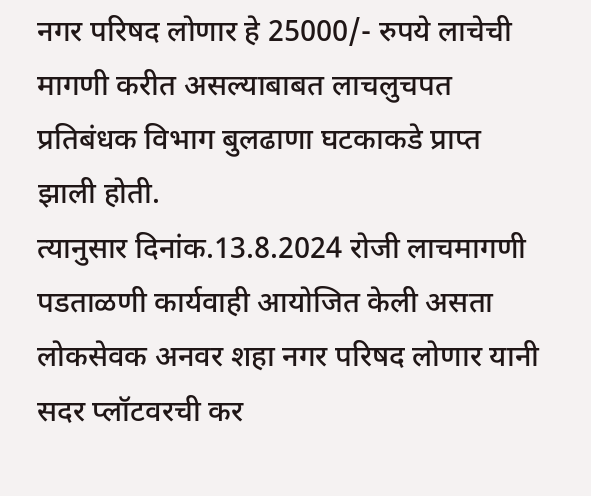नगर परिषद लोणार हे 25000/- रुपये लाचेची मागणी करीत असल्याबाबत लाचलुचपत प्रतिबंधक विभाग बुलढाणा घटकाकडे प्राप्त झाली होती.
त्यानुसार दिनांक.13.8.2024 रोजी लाचमागणी पडताळणी कार्यवाही आयोजित केली असता लोकसेवक अनवर शहा नगर परिषद लोणार यानी सदर प्लॉटवरची कर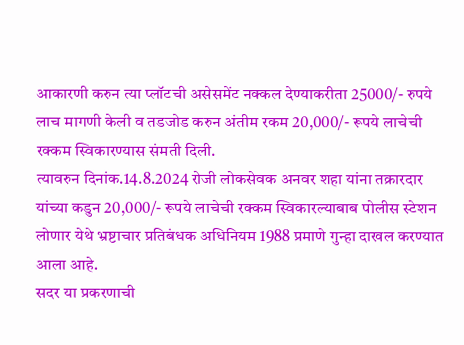आकारणी करुन त्या प्लॉटची असेसमेंट नक्कल देण्याकरीता 25000/- रुपये लाच मागणी केली व तडजोड करुन अंतीम रकम 20,000/- रूपये लाचेची रक्कम स्विकारण्यास संमती दिली.
त्यावरुन दिनांक.14.8.2024 रोजी लोकसेवक अनवर शहा यांना तक्रारदार यांच्या कडुन 20,000/- रूपये लाचेची रक्कम स्विकारल्याबाब पोलीस स्टेशन लोणार येथे भ्रष्टाचार प्रतिबंधक अधिनियम 1988 प्रमाणे गुन्हा दाखल करण्यात आला आहे.
सदर या प्रकरणाची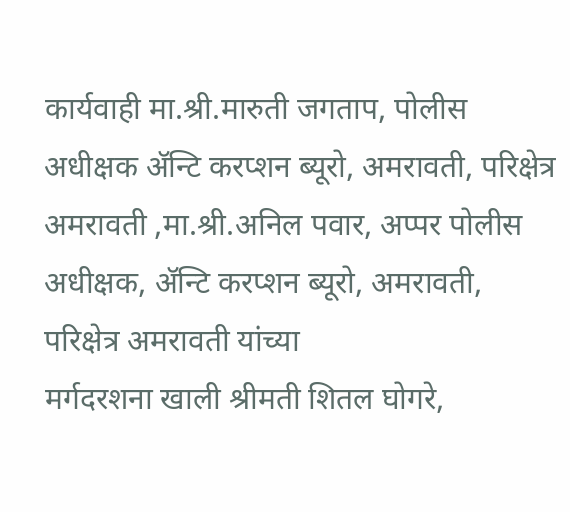कार्यवाही मा.श्री.मारुती जगताप, पोलीस अधीक्षक ॲन्टि करप्शन ब्यूरो, अमरावती, परिक्षेत्र अमरावती ,मा.श्री.अनिल पवार, अप्पर पोलीस अधीक्षक, ॲन्टि करप्शन ब्यूरो, अमरावती, परिक्षेत्र अमरावती यांच्या
मर्गदरशना खाली श्रीमती शितल घोगरे,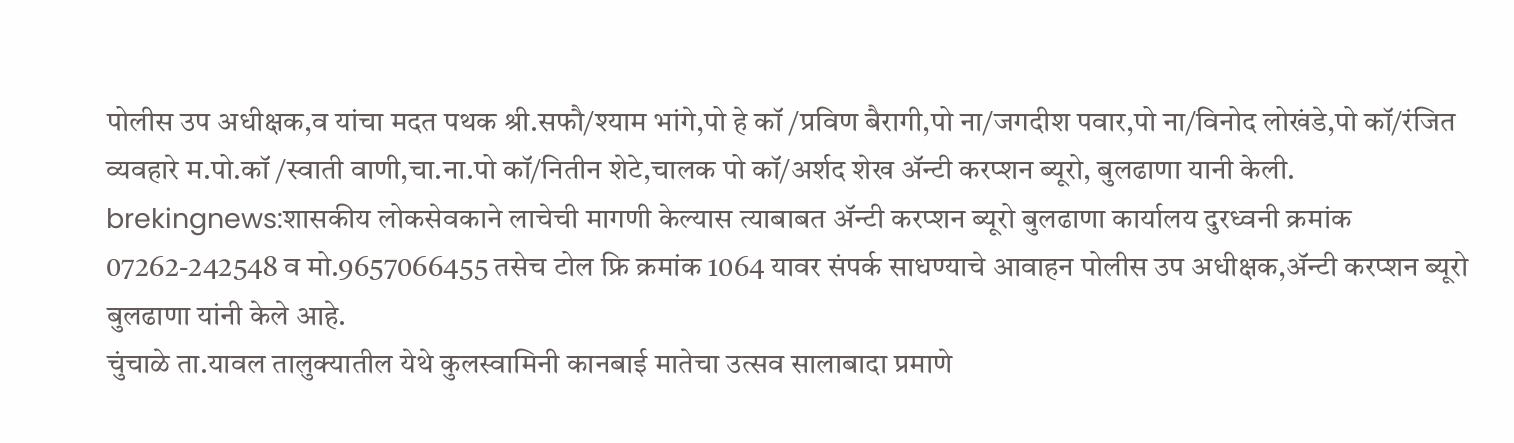पोलीस उप अधीक्षक,व यांचा मदत पथक श्री.सफौ/श्याम भांगे,पो हे कॉ /प्रविण बैरागी,पो ना/जगदीश पवार,पो ना/विनोद लोखंडे,पो कॉ/रंजित व्यवहारे म.पो.कॉ /स्वाती वाणी,चा.ना.पो कॉ/नितीन शेटे,चालक पो कॉ/अर्शद शेख ॲन्टी करप्शन ब्यूरो, बुलढाणा यानी केली.
brekingnews:शासकीय लोकसेवकाने लाचेची मागणी केल्यास त्याबाबत ॲन्टी करप्शन ब्यूरो बुलढाणा कार्यालय दुरध्वनी क्रमांक 07262-242548 व मो.9657066455 तसेच टोल फ्रि क्रमांक 1064 यावर संपर्क साधण्याचे आवाहन पोलीस उप अधीक्षक,ॲन्टी करप्शन ब्यूरो बुलढाणा यांनी केले आहे.
चुंचाळे ता.यावल तालुक्यातील येथे कुलस्वामिनी कानबाई मातेचा उत्सव सालाबादा प्रमाणे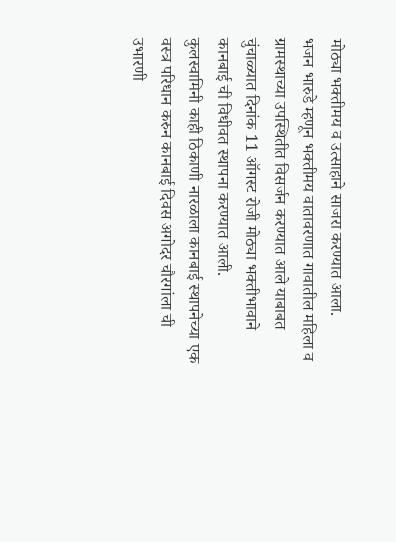मोठ्या भक्तीमय व उत्साहाने साजरा करण्यात आला.
भजन भारुडे म्हणून भक्तीमय वातावरणात गावातील महिला व ग्रामस्थाच्या उपस्थितीत विसर्जन करण्यात आले याबाबत चुंचाळ्यात दिनांक 11 ऑगस्ट रोजी मोठ्या भक्तीभावाने कानबाई ची विधीवत स्थापना करण्यात आली.
कुलस्वामिनी काही ठिकाणी नारळाला कानबाई स्थापनेच्या एक वस्त्र परिधान करुन कानबाई दिवस अगोदर चौरगांला ची उभारणी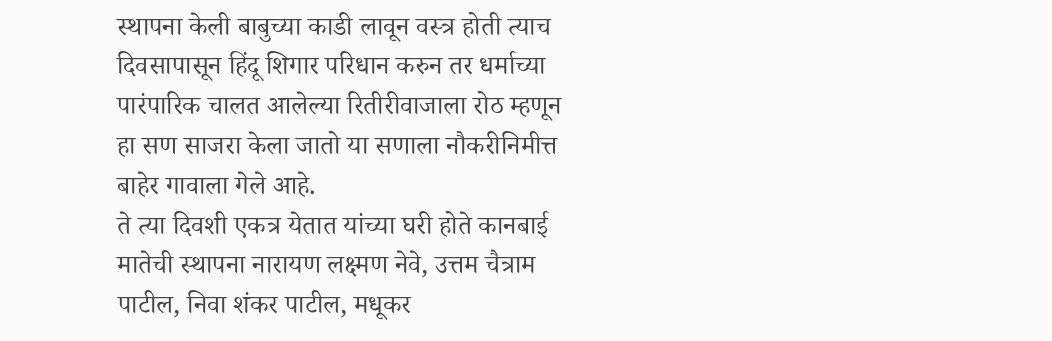स्थापना केली बाबुच्या काडी लावून वस्त्र होती त्याच दिवसापासून हिंदू शिगार परिधान करुन तर धर्माच्या पारंपारिक चालत आलेल्या रितीरीवाजाला रोठ म्हणून हा सण साजरा केला जातो या सणाला नौकरीनिमीत्त बाहेर गावाला गेले आहे.
ते त्या दिवशी एकत्र येतात यांच्या घरी होते कानबाई मातेची स्थापना नारायण लक्ष्मण नेवे, उत्तम चैत्राम पाटील, निवा शंकर पाटील, मधूकर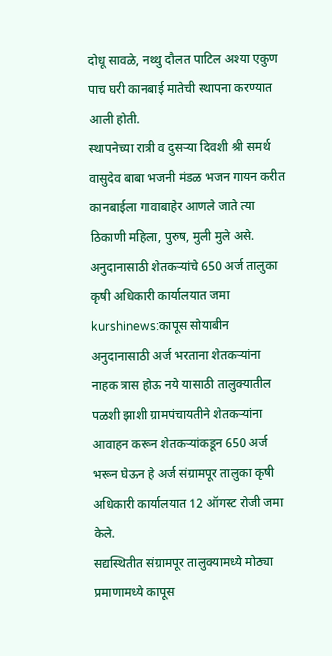दोधू सावळे, नथ्थु दौलत पाटिल अश्या एकुण पाच घरी कानबाई मातेची स्थापना करण्यात आली होती.
स्थापनेच्या रात्री व दुसऱ्या दिवशी श्री समर्थ वासुदेव बाबा भजनी मंडळ भजन गायन करीत कानबाईला गावाबाहेर आणले जाते त्या ठिकाणी महिला, पुरुष, मुली मुले असे.
अनुदानासाठी शेतकऱ्यांचे 650 अर्ज तालुका कृषी अधिकारी कार्यालयात जमा
kurshinews:कापूस सोयाबीन अनुदानासाठी अर्ज भरताना शेतकऱ्यांना नाहक त्रास होऊ नये यासाठी तालुक्यातील पळशी झाशी ग्रामपंचायतीने शेतकऱ्यांना आवाहन करून शेतकऱ्यांकडून 650 अर्ज भरून घेऊन हे अर्ज संग्रामपूर तालुका कृषी अधिकारी कार्यालयात 12 ऑगस्ट रोजी जमा केले.
सद्यस्थितीत संग्रामपूर तालुक्यामध्ये मोठ्या प्रमाणामध्ये कापूस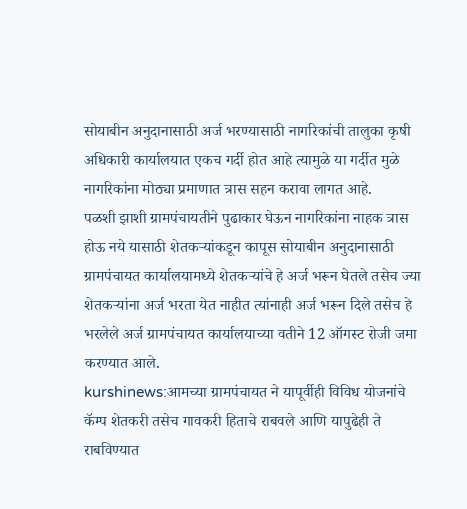सोयाबीन अनुदानासाठी अर्ज भरण्यासाठी नागरिकांची तालुका कृषी अधिकारी कार्यालयात एकच गर्दी होत आहे त्यामुळे या गर्दीत मुळे नागरिकांना मोठ्या प्रमाणात त्रास सहन करावा लागत आहे.
पळशी झाशी ग्रामपंचायतीने पुढाकार घेऊन नागरिकांना नाहक त्रास होऊ नये यासाठी शेतकऱ्यांकडून कापूस सोयाबीन अनुदानासाठी ग्रामपंचायत कार्यालयामध्ये शेतकऱ्यांचे हे अर्ज भरून घेतले तसेच ज्या शेतकऱ्यांना अर्ज भरता येत नाहीत त्यांनाही अर्ज भरून दिले तसेच हे भरलेले अर्ज ग्रामपंचायत कार्यालयाच्या वतीने 12 ऑगस्ट रोजी जमा करण्यात आले.
kurshinews:आमच्या ग्रामपंचायत ने यापूर्वीही विविध योजनांचे कॅम्प शेतकरी तसेच गावकरी हिताचे राबवले आणि यापुढेही ते राबविण्यात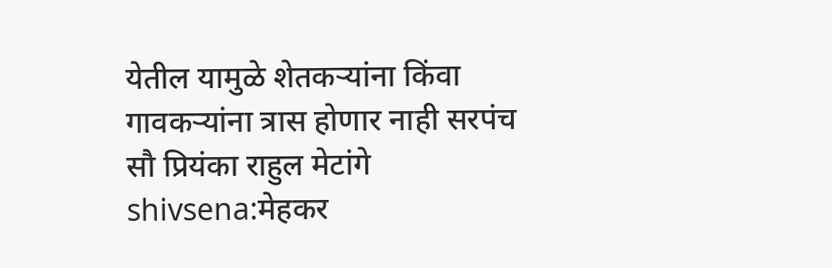येतील यामुळे शेतकऱ्यांना किंवा गावकऱ्यांना त्रास होणार नाही सरपंच सौ प्रियंका राहुल मेटांगे
shivsena:मेहकर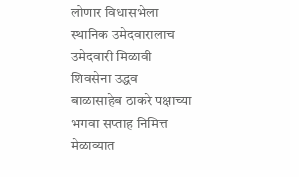लोणार विधासभेला स्थानिक उमेदवारालाच उमेदवारी मिळावी शिवसेना उद्धव बाळासाहेब ठाकरे पक्षाच्या भगवा सप्ताह निमित्त मेळाव्यात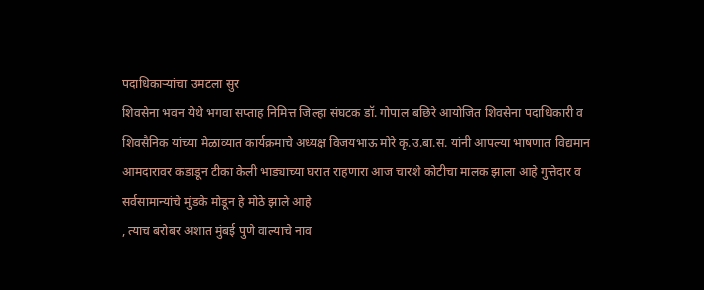पदाधिकाऱ्यांचा उमटला सुर
शिवसेना भवन येथे भगवा सप्ताह निमित्त जिल्हा संघटक डॉ. गोपाल बछिरे आयोजित शिवसेना पदाधिकारी व शिवसैनिक यांच्या मेळाव्यात कार्यक्रमाचे अध्यक्ष विजयभाऊ मोरे कृ.उ.बा.स. यांनी आपल्या भाषणात विद्यमान आमदारावर कडाडून टीका केली भाड्याच्या घरात राहणारा आज चारशे कोटीचा मालक झाला आहे गुत्तेदार व सर्वसामान्यांचे मुंडके मोडून हे मोठे झाले आहे
, त्याच बरोबर अशात मुंबई पुणे वाल्याचे नाव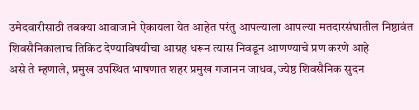उमेदवारीसाठी तबक्या आवाजाने ऐकायला येत आहेत परंतु आपल्याला आपल्या मतदारसंघातील निष्ठावंत शिवसैनिकालाच तिकिट देण्याविषयीचा आग्रह धरून त्यास निवडून आणण्याचे प्रण करणे आहे
असे ते म्हणाले, प्रमुख उपस्थित भाषणात शहर प्रमुख गजानन जाधव, ज्येष्ठ शिवसैनिक सुदन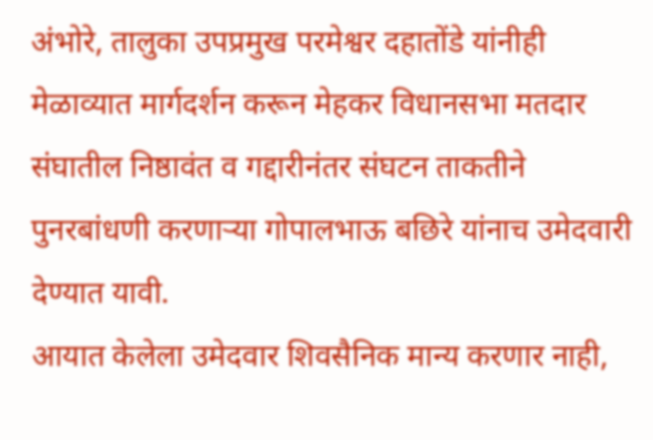अंभोरे, तालुका उपप्रमुख परमेश्वर दहातोंडे यांनीही मेळाव्यात मार्गदर्शन करून मेहकर विधानसभा मतदार संघातील निष्ठावंत व गद्दारीनंतर संघटन ताकतीने पुनरबांधणी करणाऱ्या गोपालभाऊ बछिरे यांनाच उमेदवारी देण्यात यावी.
आयात केलेला उमेदवार शिवसैनिक मान्य करणार नाही,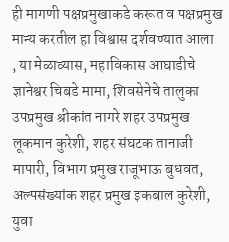ही मागणी पक्षप्रमुखाकडे करूत व पक्षप्रमुख मान्य करतील हा विश्वास दर्शवण्यात आला
, या मेळाव्यास, महाविकास आघाडीचे ज्ञानेश्वर चिबडे मामा, शिवसेनेचे तालुका उपप्रमुख श्रीकांत नागरे शहर उपप्रमुख लूकमान कुरेशी, शहर संघटक तानाजी मापारी, विभाग प्रमुख राजूभाऊ बुधवत, अल्पसंख्यांक शहर प्रमुख इकबाल कुरेशी, युवा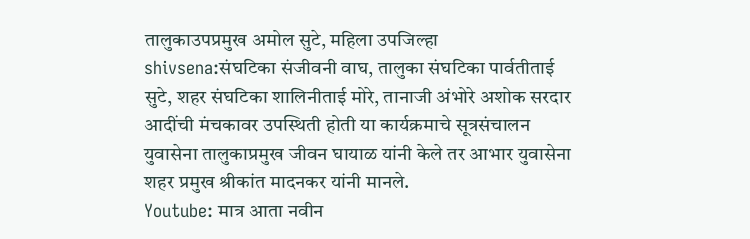तालुकाउपप्रमुख अमोल सुटे, महिला उपजिल्हा
shivsena:संघटिका संजीवनी वाघ, तालुका संघटिका पार्वतीताई सुटे, शहर संघटिका शालिनीताई मोरे, तानाजी अंभोरे अशोक सरदार आदींची मंचकावर उपस्थिती होती या कार्यक्रमाचे सूत्रसंचालन युवासेना तालुकाप्रमुख जीवन घायाळ यांनी केले तर आभार युवासेना शहर प्रमुख श्रीकांत मादनकर यांनी मानले.
Youtube: मात्र आता नवीन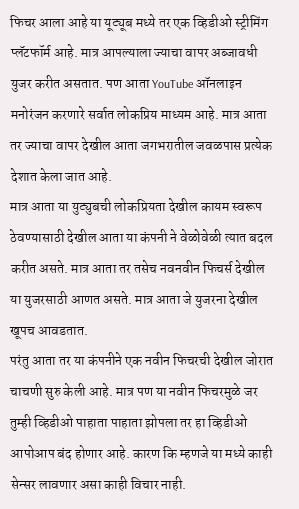फिचर आला आहे या यूट्यूब मध्ये तर एक व्हिडीओ स्ट्रीमिंग प्लॅटफॉर्म आहे. मात्र आपल्याला ज्याचा वापर अब्जावधी युजर करीत असतात. पण आता YouTube ऑनलाइन मनोरंजन करणारे सर्वात लोकप्रिय माध्यम आहे. मात्र आता तर ज्याचा वापर देखील आता जगभरातील जवळपास प्रत्येक देशात केला जात आहे.
मात्र आता या युट्युबची लोकप्रियता देखील कायम स्वरूप ठेवण्यासाठी देखील आता या कंपनी ने वेळोवेळी त्यात बदल करीत असते. मात्र आता तर तसेच नवनवीन फिचर्स देखील या युजरसाठी आणत असते. मात्र आता जे युजरना देखील खूपच आवडतात.
परंतु आता तर या कंपनीने एक नवीन फिचरची देखील जोरात चाचणी सुरु केली आहे. मात्र पण या नवीन फिचरमुळे जर तुम्ही व्हिडीओ पाहाता पाहाता झोपला तर हा व्हिडीओ आपोआप बंद होणार आहे. कारण कि म्हणजे या मध्ये काही सेन्सर लावणार असा काही विचार नाही.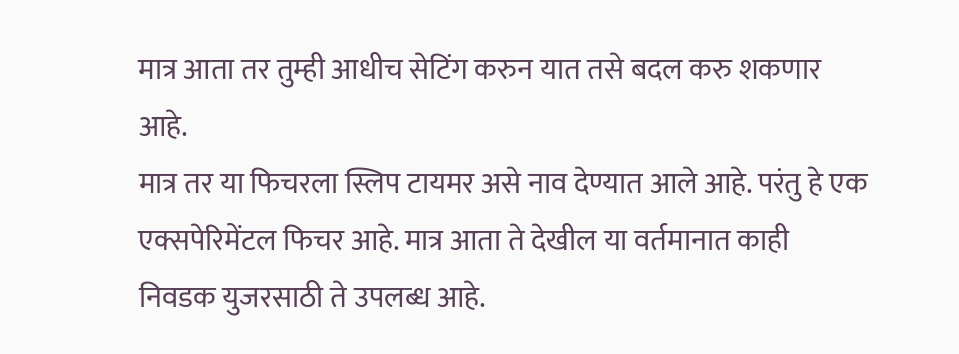मात्र आता तर तुम्ही आधीच सेटिंग करुन यात तसे बदल करु शकणार आहे.
मात्र तर या फिचरला स्लिप टायमर असे नाव देण्यात आले आहे. परंतु हे एक एक्सपेरिमेंटल फिचर आहे. मात्र आता ते देखील या वर्तमानात काही निवडक युजरसाठी ते उपलब्ध आहे.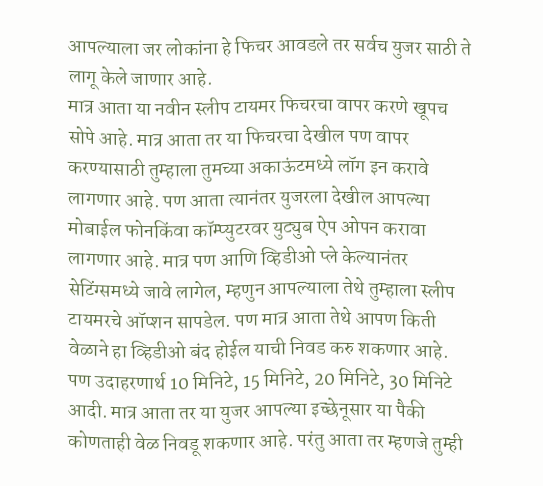आपल्याला जर लोकांना हे फिचर आवडले तर सर्वच युजर साठी ते लागू केले जाणार आहे.
मात्र आता या नवीन स्लीप टायमर फिचरचा वापर करणे खूपच सोपे आहे. मात्र आता तर या फिचरचा देखील पण वापर करण्यासाठी तुम्हाला तुमच्या अकाऊंटमध्ये लॉग इन करावे लागणार आहे. पण आता त्यानंतर युजरला देखील आपल्या मोबाईल फोनकिंवा कॉम्प्युटरवर युट्युब ऐप ओपन करावा लागणार आहे. मात्र पण आणि व्हिडीओ प्ले केल्यानंतर सेटिंग्समध्ये जावे लागेल, म्हणुन आपल्याला तेथे तुम्हाला स्लीप टायमरचे ऑप्शन सापडेल. पण मात्र आता तेथे आपण किती वेळाने हा व्हिडीओ बंद होईल याची निवड करु शकणार आहे.
पण उदाहरणार्थ 10 मिनिटे, 15 मिनिटे, 20 मिनिटे, 30 मिनिटे आदी. मात्र आता तर या युजर आपल्या इच्छेनूसार या पैकी कोणताही वेळ निवडू शकणार आहे. परंतु आता तर म्हणजे तुम्ही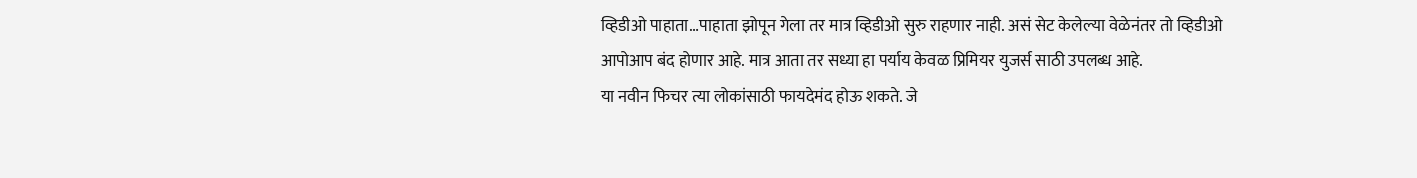व्हिडीओ पाहाता…पाहाता झोपून गेला तर मात्र व्हिडीओ सुरु राहणार नाही. असं सेट केलेल्या वेळेनंतर तो व्हिडीओ आपोआप बंद होणार आहे. मात्र आता तर सध्या हा पर्याय केवळ प्रिमियर युजर्स साठी उपलब्ध आहे.
या नवीन फिचर त्या लोकांसाठी फायदेमंद होऊ शकते. जे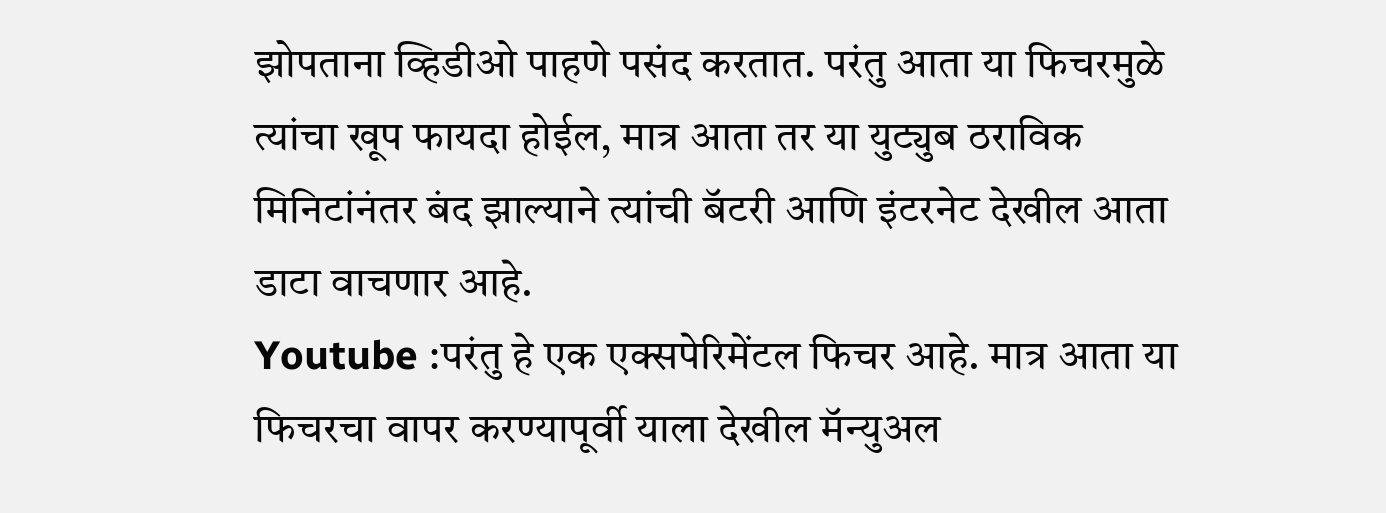झोपताना व्हिडीओ पाहणे पसंद करतात. परंतु आता या फिचरमुळे त्यांचा खूप फायदा होईल, मात्र आता तर या युट्युब ठराविक मिनिटांनंतर बंद झाल्याने त्यांची बॅटरी आणि इंटरनेट देखील आता डाटा वाचणार आहे.
Youtube :परंतु हे एक एक्सपेरिमेंटल फिचर आहे. मात्र आता या फिचरचा वापर करण्यापूर्वी याला देखील मॅन्युअल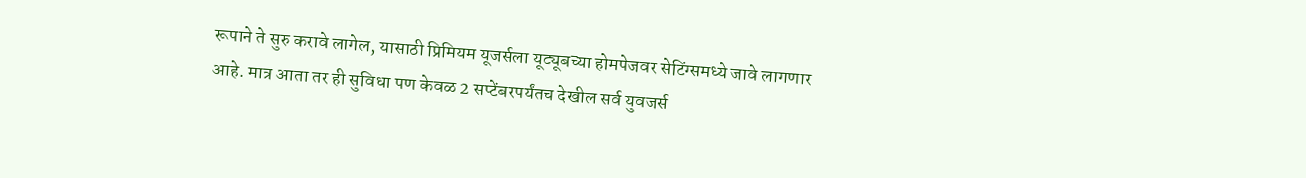रूपाने ते सुरु करावे लागेल, यासाठी प्रिमियम यूजर्सला यूट्यूबच्या होमपेजवर सेटिंग्समध्ये जावे लागणार आहे. मात्र आता तर ही सुविधा पण केवळ 2 सप्टेंबरपर्यंतच देखील सर्व युवजर्स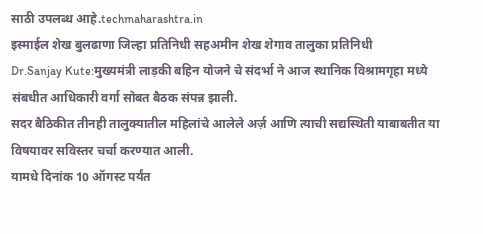साठी उपलब्ध आहे.techmaharashtra.in
इस्माईल शेख बुलढाणा जिल्हा प्रतिनिधी सहअमीन शेख शेगाव तालुका प्रतिनिधी
Dr.Sanjay Kute:मुख्यमंत्री लाड़की बहिन योजने चे संदर्भा ने आज स्थानिक विश्रामगृहा मध्ये संबधीत आधिकारी वर्गा सोबत बैठक संपन्न झाली.
सदर बैठिकीत तीनही तालुक्यातील महिलांचे आलेले अर्ज़ आणि त्याची सद्यस्थिती याबाबतीत या विषयावर सविस्तर चर्चा करण्यात आली.
यामधे दिनांक 10 ऑगस्ट पर्यंत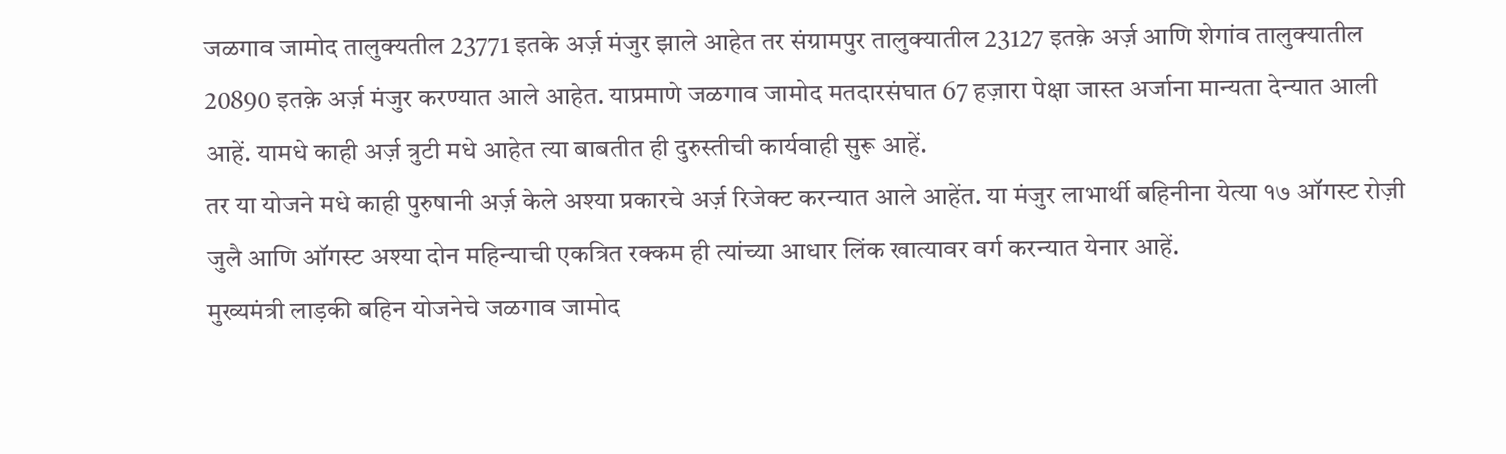जळगाव जामोद तालुक्यतील 23771 इतके अर्ज़ मंजुर झाले आहेत तर संग्रामपुर तालुक्यातील 23127 इतक़े अर्ज़ आणि शेगांव तालुक्यातील 20890 इतक़े अर्ज़ मंजुर करण्यात आले आहेत. याप्रमाणे जळगाव जामोद मतदारसंघात 67 हज़ारा पेक्षा जास्त अर्जाना मान्यता देन्यात आली आहें. यामधे काही अर्ज़ त्रुटी मधे आहेत त्या बाबतीत ही दुरुस्तीची कार्यवाही सुरू आहें.
तर या योजने मधे काही पुरुषानी अर्ज़ केले अश्या प्रकारचे अर्ज़ रिजेक्ट करन्यात आले आहेंत. या मंजुर लाभार्थी बहिनीना येत्या १७ ऑगस्ट रोज़ी जुलै आणि ऑगस्ट अश्या दोन महिन्याची एकत्रित रक्कम ही त्यांच्या आधार लिंक खात्यावर वर्ग करन्यात येनार आहें.
मुख्यमंत्री लाड़की बहिन योजनेचे जळगाव जामोद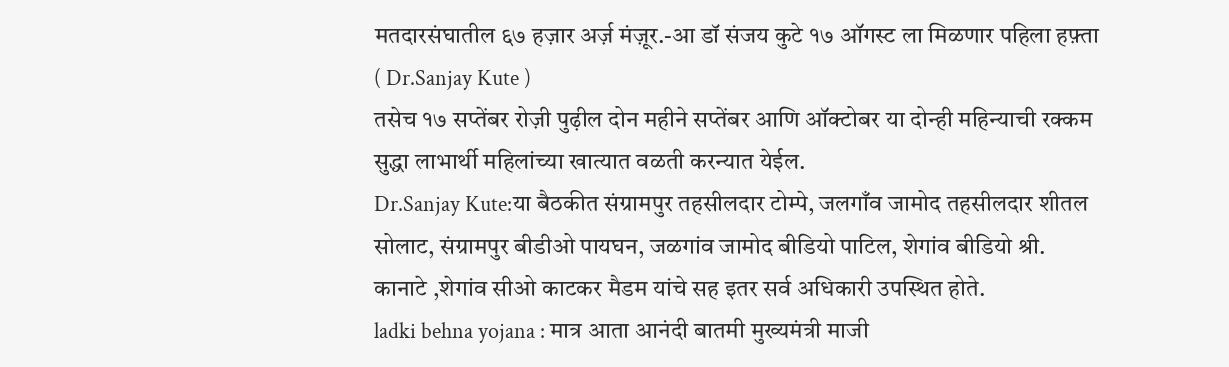मतदारसंघातील ६७ हज़ार अर्ज़ मंज़ूर.-आ डॉ संजय कुटे १७ ऑगस्ट ला मिळणार पहिला हफ़्ता ( Dr.Sanjay Kute )
तसेच १७ सप्तेंबर रोज़ी पुढ़ील दोन महीने सप्तेंबर आणि ऑक्टोबर या दोन्ही महिन्याची रक्कम सुद्धा लाभार्थी महिलांच्या खात्यात वळती करन्यात येईल.
Dr.Sanjay Kute:या बैठकीत संग्रामपुर तहसीलदार टोम्पे, जलगाँव जामोद तहसीलदार शीतल सोलाट, संग्रामपुर बीडीओ पायघन, जळगांव जामोद बीडियो पाटिल, शेगांव बीडियो श्री. कानाटे ,शेगांव सीओ काटकर मैडम यांचे सह इतर सर्व अधिकारी उपस्थित होते.
ladki behna yojana : मात्र आता आनंदी बातमी मुख्यमंत्री माजी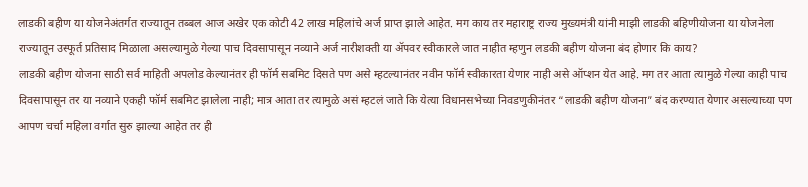लाडकी बहीण या योजनेअंतर्गत राज्यातून तब्बल आज अखेर एक कोटी 42 लाख महिलांचे अर्ज प्राप्त झाले आहेत. मग काय तर महाराष्ट्र राज्य मुख्यमंत्री यांनी माझी लाडकी बहिणीयोजना या योजनेला राज्यातून उस्फूर्त प्रतिसाद मिळाला असल्यामुळे गेल्या पाच दिवसापासून नव्याने अर्ज नारीशक्ती या ॲपवर स्वीकारले जात नाहीत म्हणुन लडकी बहीण योजना बंद होणार कि काय?
लाडकी बहीण योजना साठी सर्व माहिती अपलोड केल्यानंतर ही फॉर्म सबमिट दिसते पण असे म्हटल्यानंतर नवीन फॉर्म स्वीकारता येणार नाही असे ऑप्शन येत आहे. मग तर आता त्यामुळे गेल्या काही पाच दिवसापासून तर या नव्याने एकही फॉर्म सबमिट झालेला नाही; मात्र आता तर त्यामुळे असं म्हटलं जाते कि येत्या विधानसभेच्या निवडणुकीनंतर “लाडकी बहीण योजना” बंद करण्यात येणार असल्याच्या पण आपण चर्चा महिला वर्गात सुरु झाल्या आहेत तर ही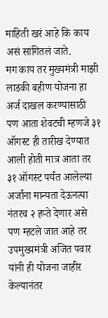माहिती खरं आहे कि काय असं सांगितलं जाते.
मग काय तर मुख्यमंत्री माझी लाडकी बहीण योजना हा अर्ज दाखल करण्यासाठी पण आता शेवटची म्हणजे ३१ ऑगस्ट ही तारीख देण्यात आली होती मात्र आता तर ३१ ऑगस्ट पर्यंत आलेल्या अर्जांना मान्यता देऊनत्या नंतरच २ हप्ते देणार असे पण म्हटले जात आहे तर उपमुख्यमंत्री अजित पवार यांनी ही योजना जाहीर केल्यानंतर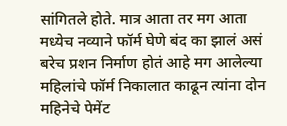सांगितले होते. मात्र आता तर मग आता मध्येच नव्याने फॉर्म घेणे बंद का झालं असं बरेच प्रशन निर्माण होतं आहे मग आलेल्या महिलांचे फॉर्म निकालात काढून त्यांना दोन महिनेचे पेमेंट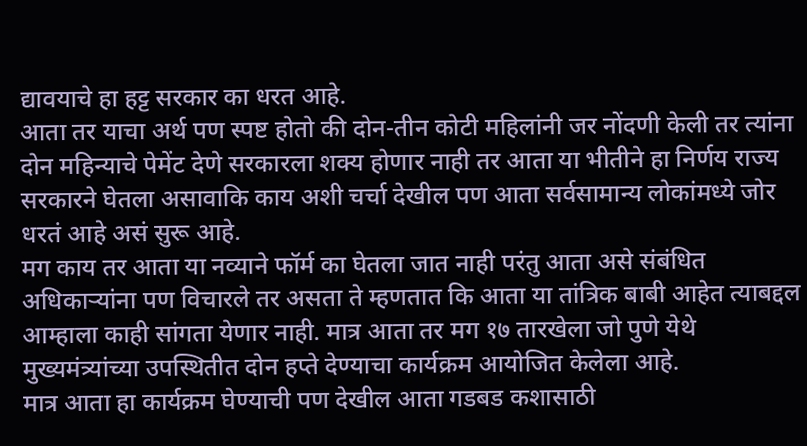द्यावयाचे हा हट्ट सरकार का धरत आहे.
आता तर याचा अर्थ पण स्पष्ट होतो की दोन-तीन कोटी महिलांनी जर नोंदणी केली तर त्यांना दोन महिन्याचे पेमेंट देणे सरकारला शक्य होणार नाही तर आता या भीतीने हा निर्णय राज्य सरकारने घेतला असावाकि काय अशी चर्चा देखील पण आता सर्वसामान्य लोकांमध्ये जोर धरतं आहे असं सुरू आहे.
मग काय तर आता या नव्याने फॉर्म का घेतला जात नाही परंतु आता असे संबंधित अधिकाऱ्यांना पण विचारले तर असता ते म्हणतात कि आता या तांत्रिक बाबी आहेत त्याबद्दल आम्हाला काही सांगता येणार नाही. मात्र आता तर मग १७ तारखेला जो पुणे येथे मुख्यमंत्र्यांच्या उपस्थितीत दोन हप्ते देण्याचा कार्यक्रम आयोजित केलेला आहे.
मात्र आता हा कार्यक्रम घेण्याची पण देखील आता गडबड कशासाठी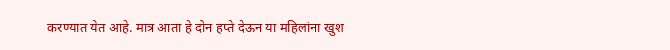करण्यात येत आहे. मात्र आता हे दोन हप्ते देऊन या महिलांना खुश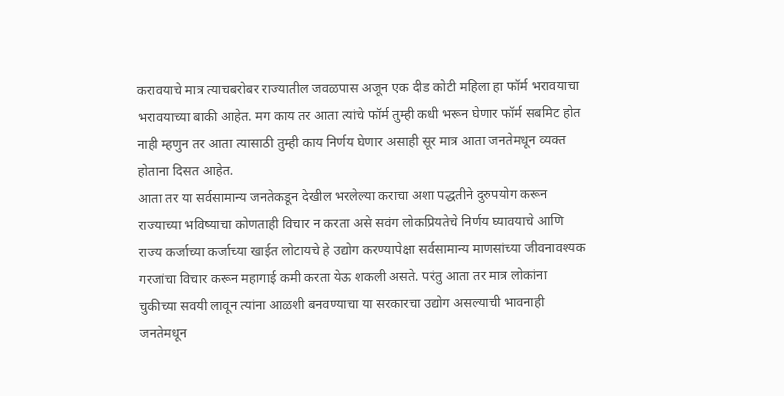करावयाचे मात्र त्याचबरोबर राज्यातील जवळपास अजून एक दीड कोटी महिला हा फॉर्म भरावयाचा भरावयाच्या बाकी आहेत. मग काय तर आता त्यांचे फॉर्म तुम्ही कधी भरून घेणार फॉर्म सबमिट होत नाही म्हणुन तर आता त्यासाठी तुम्ही काय निर्णय घेणार असाही सूर मात्र आता जनतेमधून व्यक्त होताना दिसत आहेत.
आता तर या सर्वसामान्य जनतेकडून देखील भरलेल्या कराचा अशा पद्धतीने दुरुपयोग करून राज्याच्या भविष्याचा कोणताही विचार न करता असे सवंग लोकप्रियतेचे निर्णय घ्यावयाचे आणि राज्य कर्जाच्या कर्जाच्या खाईत लोटायचे हे उद्योग करण्यापेक्षा सर्वसामान्य माणसांच्या जीवनावश्यक गरजांचा विचार करून महागाई कमी करता येऊ शकली असते. परंतु आता तर मात्र लोकांना चुकीच्या सवयी लावून त्यांना आळशी बनवण्याचा या सरकारचा उद्योग असल्याची भावनाही जनतेमधून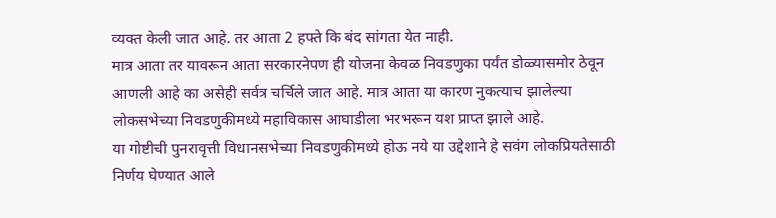व्यक्त केली जात आहे. तर आता 2 हफ्ते कि बंद सांगता येत नाही.
मात्र आता तर यावरून आता सरकारनेपण ही योजना केवळ निवडणुका पर्यंत डोळ्यासमोर ठेवून आणली आहे का असेही सर्वत्र चर्चिले जात आहे. मात्र आता या कारण नुकत्याच झालेल्या लोकसभेच्या निवडणुकीमध्ये महाविकास आघाडीला भरभरून यश प्राप्त झाले आहे.
या गोष्टीची पुनरावृत्ती विधानसभेच्या निवडणुकीमध्ये होऊ नये या उद्देशाने हे सवंग लोकप्रियतेसाठी निर्णय घेण्यात आले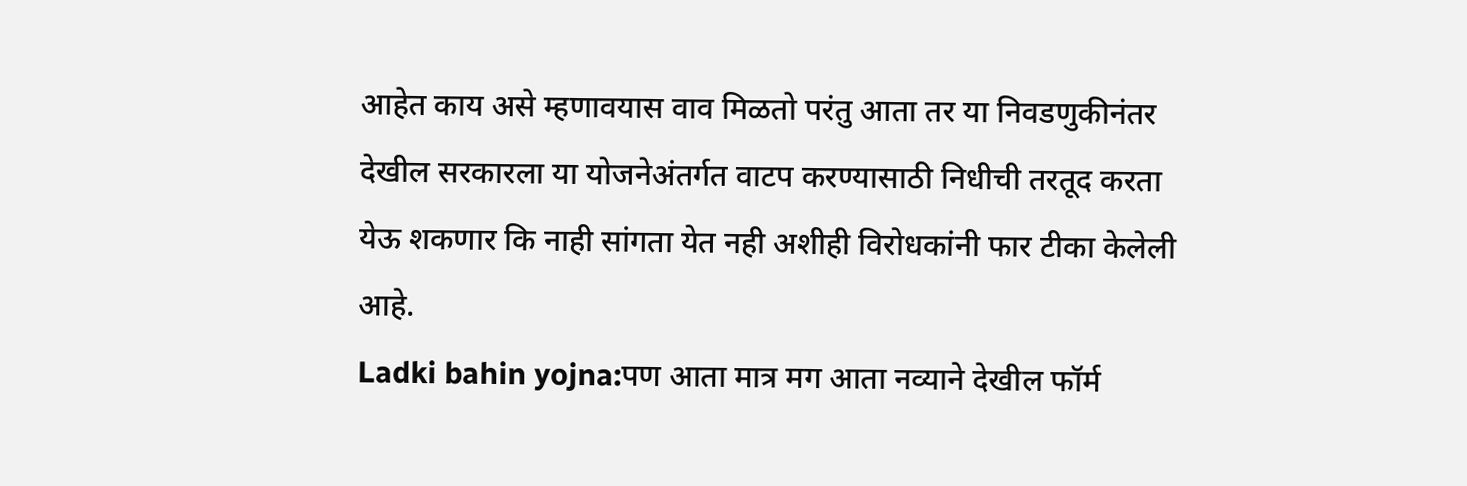आहेत काय असे म्हणावयास वाव मिळतो परंतु आता तर या निवडणुकीनंतर देखील सरकारला या योजनेअंतर्गत वाटप करण्यासाठी निधीची तरतूद करता येऊ शकणार कि नाही सांगता येत नही अशीही विरोधकांनी फार टीका केलेली आहे.
Ladki bahin yojna:पण आता मात्र मग आता नव्याने देखील फॉर्म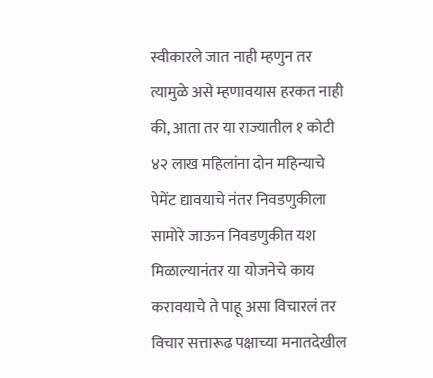स्वीकारले जात नाही म्हणुन तर त्यामुळे असे म्हणावयास हरकत नाही की, आता तर या राज्यातील १ कोटी ४२ लाख महिलांना दोन महिन्याचे पेमेंट द्यावयाचे नंतर निवडणुकीला सामोरे जाऊन निवडणुकीत यश मिळाल्यानंतर या योजनेचे काय करावयाचे ते पाहू असा विचारलं तर विचार सत्तारूढ पक्षाच्या मनातदेखील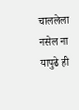चाललेला नसेल ना यापुढे ही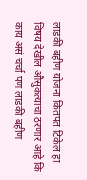लाडकी बहीण योजना कितपत टिकेल हा विषय देखील औसुकत्याचा ठरणार आहे कि काय असं चर्चा पण लाडकी बहीण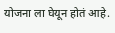योजना ला घेयून होतं आहे.